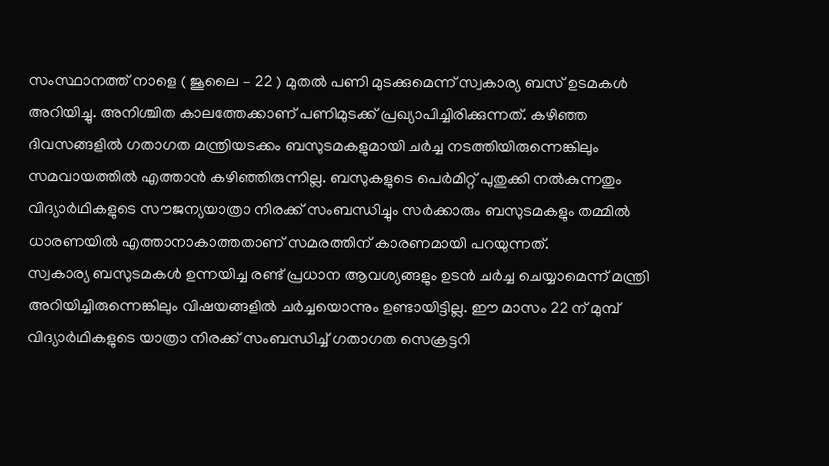സംസ്ഥാനത്ത് നാളെ ( ജൂലൈ – 22 ) മുതൽ പണി മുടക്കുമെന്ന് സ്വകാര്യ ബസ് ഉടമകൾ അറിയിച്ചു. അനിശ്ചിത കാലത്തേക്കാണ് പണിമുടക്ക് പ്രഖ്യാപിച്ചിരിക്കുന്നത്. കഴിഞ്ഞ ദിവസങ്ങളിൽ ഗതാഗത മന്ത്രിയടക്കം ബസുടമകളുമായി ചർച്ച നടത്തിയിരുന്നെങ്കിലും സമവായത്തിൽ എത്താൻ കഴിഞ്ഞിരുന്നില്ല. ബസുകളുടെ പെർമിറ്റ് പുതുക്കി നൽകുന്നതും വിദ്യാർഥികളുടെ സൗജന്യയാത്രാ നിരക്ക് സംബന്ധിച്ചും സർക്കാരും ബസുടമകളും തമ്മിൽ ധാരണയിൽ എത്താനാകാത്തതാണ് സമരത്തിന് കാരണമായി പറയുന്നത്.
സ്വകാര്യ ബസുടമകൾ ഉന്നയിച്ച രണ്ട് പ്രധാന ആവശ്യങ്ങളും ഉടൻ ചർച്ച ചെയ്യാമെന്ന് മന്ത്രി അറിയിച്ചിരുന്നെങ്കിലും വിഷയങ്ങളിൽ ചർച്ചയൊന്നും ഉണ്ടായിട്ടില്ല. ഈ മാസം 22 ന് മുമ്പ് വിദ്യാർഥികളുടെ യാത്രാ നിരക്ക് സംബന്ധിച്ച് ഗതാഗത സെക്രട്ടറി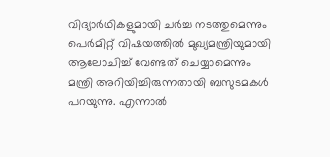വിദ്യാർഥികളുമായി ചർച്ച നടത്തുമെന്നും പെർമിറ്റ് വിഷയത്തിൽ മുഖ്യമന്ത്രിയുമായി ആലോചിച്ച് വേണ്ടത് ചെയ്യാമെന്നും മന്ത്രി അറിയിച്ചിരുന്നതായി ബസുടമകൾ പറയുന്നു. എന്നാൽ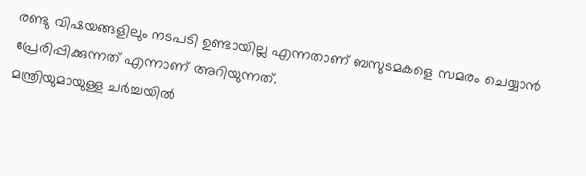രണ്ടു വിഷയങ്ങളിലും നടപടി ഉണ്ടായില്ല എന്നതാണ് ബസുടമകളെ സമരം ചെയ്യാൻ പ്രേരിപ്പിക്കുന്നത് എന്നാണ് അറിയുന്നത്.
മന്ത്രിയുമായുള്ള ചർച്ചയിൽ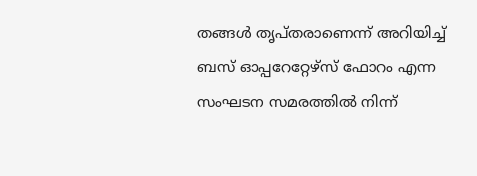തങ്ങൾ തൃപ്തരാണെന്ന് അറിയിച്ച് ബസ് ഓപ്പറേറ്റേഴ്സ് ഫോറം എന്ന സംഘടന സമരത്തിൽ നിന്ന്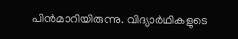പിൻമാറിയിരുന്നു. വിദ്യാർഥികളുടെ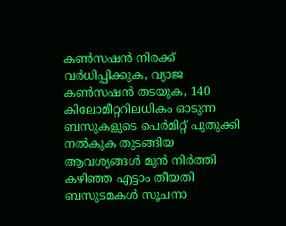കൺസഷൻ നിരക്ക് വർധിപ്പിക്കുക, വ്യാജ കൺസഷൻ തടയുക, 140 കിലോമീറ്ററിലധികം ഓടുന്ന ബസുകളുടെ പെർമിറ്റ് പുതുക്കി നൽകുക തുടങ്ങിയ ആവശ്യങ്ങൾ മുൻ നിർത്തി കഴിഞ്ഞ എട്ടാം തീയതി ബസുടമകൾ സൂചനാ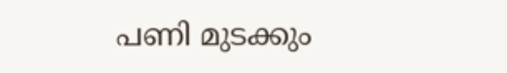പണി മുടക്കും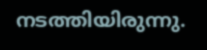നടത്തിയിരുന്നു.